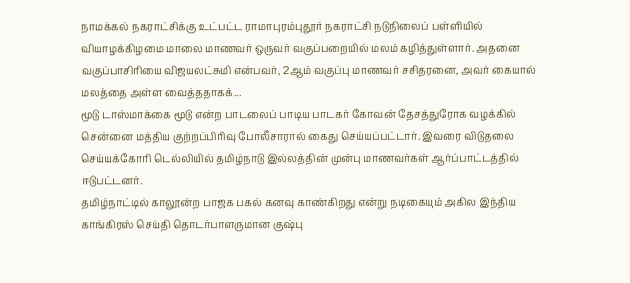நாமக்கல் நகராட்சிக்கு உட்பட்ட ராமாபுரம்புதூர் நகராட்சி நடுநிலைப் பள்ளியில் வியாழக்கிழமை மாலை மாணவர் ஒருவர் வகுப்பறையில் மலம் கழித்துள்ளார். அதனை வகுப்பாசிரியை விஜயலட்சுமி என்பவர், 2ஆம் வகுப்பு மாணவர் சசிதரனை, அவர் கையால் மலத்தை அள்ள வைத்ததாகக்...
மூடு டாஸ்மாக்கை மூடு என்ற பாடலைப் பாடிய பாடகர் கோவன் தேசத்துரோக வழக்கில் சென்னை மத்திய குற்றப்பிரிவு போலீசாரால் கைது செய்யப்பட்டார். இவரை விடுதலை செய்யக்கோரி டெல்லியில் தமிழ்நாடு இல்லத்தின் முன்பு மாணவர்கள் ஆர்ப்பாட்டத்தில் ஈடுபட்டனர்.
தமிழ்நாட்டில் காலூன்ற பாஜக பகல் கனவு காண்கிறது என்று நடிகையும் அகில இந்திய காங்கிரஸ் செய்தி தொடர்பாளருமான குஷ்பு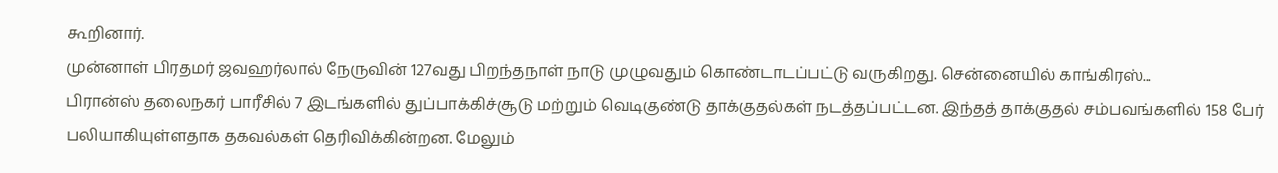கூறினார்.
முன்னாள் பிரதமர் ஜவஹர்லால் நேருவின் 127வது பிறந்தநாள் நாடு முழுவதும் கொண்டாடப்பட்டு வருகிறது. சென்னையில் காங்கிரஸ்...
பிரான்ஸ் தலைநகர் பாரீசில் 7 இடங்களில் துப்பாக்கிச்சூடு மற்றும் வெடிகுண்டு தாக்குதல்கள் நடத்தப்பட்டன. இந்தத் தாக்குதல் சம்பவங்களில் 158 பேர் பலியாகியுள்ளதாக தகவல்கள் தெரிவிக்கின்றன. மேலும்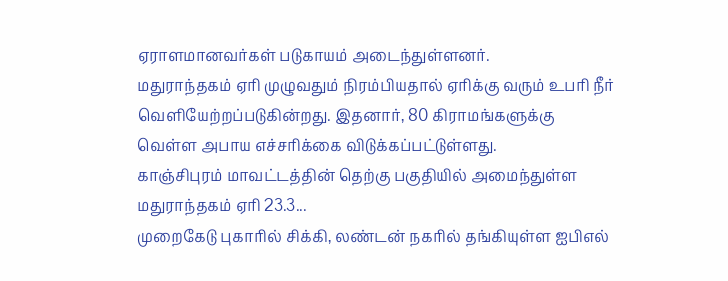ஏராளமானவர்கள் படுகாயம் அடைந்துள்ளனர்.
மதுராந்தகம் ஏரி முழுவதும் நிரம்பியதால் ஏரிக்கு வரும் உபரி நீர் வெளியேற்றப்படுகின்றது. இதனார், 80 கிராமங்களுக்கு வெள்ள அபாய எச்சரிக்கை விடுக்கப்பட்டுள்ளது.
காஞ்சிபுரம் மாவட்டத்தின் தெற்கு பகுதியில் அமைந்துள்ள மதுராந்தகம் ஏரி 23.3...
முறைகேடு புகாரில் சிக்கி, லண்டன் நகரில் தங்கியுள்ள ஐபிஎல்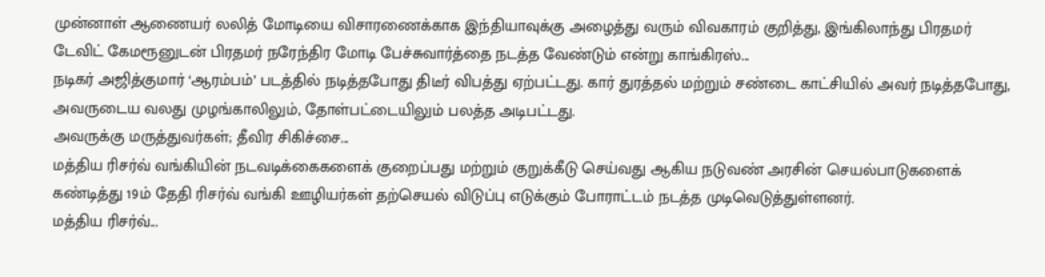முன்னாள் ஆணையர் லலித் மோடியை விசாரணைக்காக இந்தியாவுக்கு அழைத்து வரும் விவகாரம் குறித்து, இங்கிலாந்து பிரதமர் டேவிட் கேமரூனுடன் பிரதமர் நரேந்திர மோடி பேச்சுவார்த்தை நடத்த வேண்டும் என்று காங்கிரஸ்...
நடிகர் அஜித்குமார் ‘ஆரம்பம்’ படத்தில் நடித்தபோது திடீர் விபத்து ஏற்பட்டது. கார் துரத்தல் மற்றும் சண்டை காட்சியில் அவர் நடித்தபோது, அவருடைய வலது முழங்காலிலும், தோள்பட்டையிலும் பலத்த அடிபட்டது.
அவருக்கு மருத்துவர்கள்; தீவிர சிகிச்சை...
மத்திய ரிசர்வ் வங்கியின் நடவடிக்கைகளைக் குறைப்பது மற்றும் குறுக்கீடு செய்வது ஆகிய நடுவண் அரசின் செயல்பாடுகளைக் கண்டித்து 19ம் தேதி ரிசர்வ் வங்கி ஊழியர்கள் தற்செயல் விடுப்பு எடுக்கும் போராட்டம் நடத்த முடிவெடுத்துள்ளனர்.
மத்திய ரிசர்வ்...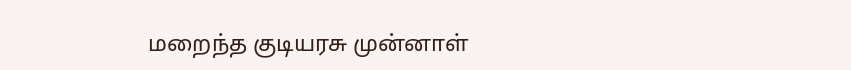மறைந்த குடியரசு முன்னாள்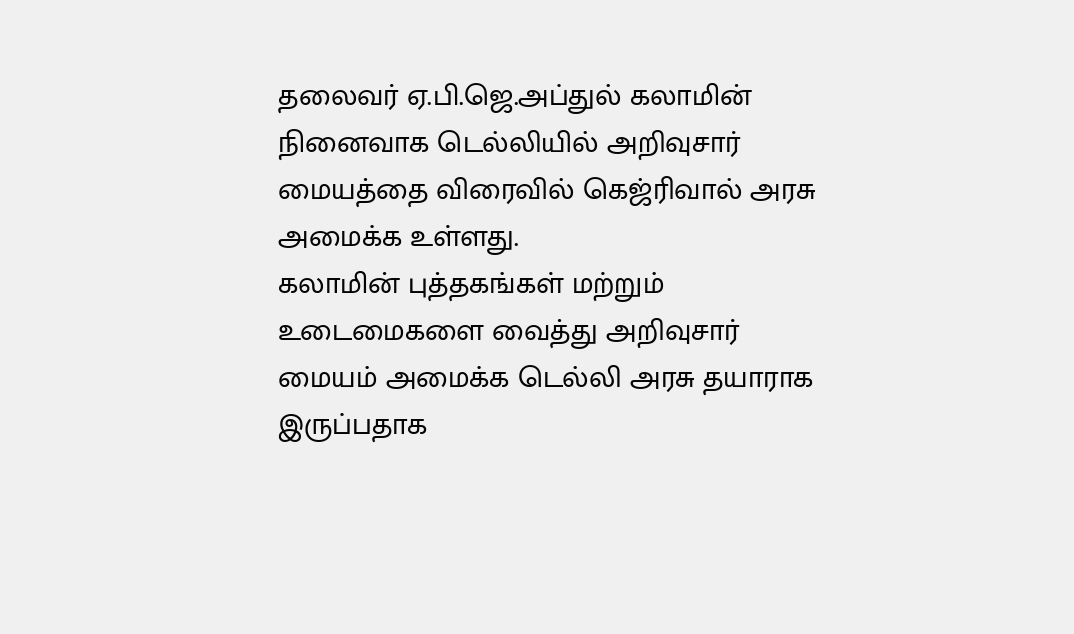தலைவர் ஏ.பி.ஜெ.அப்துல் கலாமின் நினைவாக டெல்லியில் அறிவுசார் மையத்தை விரைவில் கெஜ்ரிவால் அரசு அமைக்க உள்ளது.
கலாமின் புத்தகங்கள் மற்றும் உடைமைகளை வைத்து அறிவுசார் மையம் அமைக்க டெல்லி அரசு தயாராக இருப்பதாக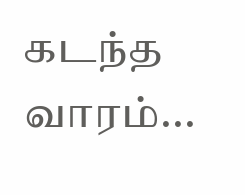கடந்த வாரம்...